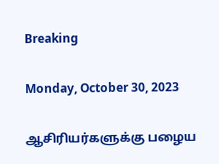Breaking

Monday, October 30, 2023

ஆசிரியர்களுக்கு பழைய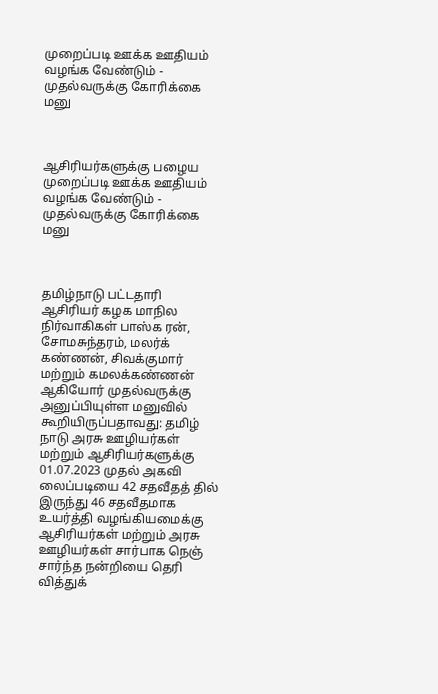முறைப்படி ஊக்க ஊதியம் வழங்க வேண்டும் - முதல்வருக்கு கோரிக்கை மனு



ஆசிரியர்களுக்கு பழைய முறைப்படி ஊக்க ஊதியம் வழங்க வேண்டும் - முதல்வருக்கு கோரிக்கை மனு



தமிழ்நாடு பட்டதாரி ஆசிரியர் கழக மாநில நிர்வாகிகள் பாஸ்க ரன், சோமசுந்தரம், மலர்க் கண்ணன், சிவக்குமார் மற்றும் கமலக்கண்ணன் ஆகியோர் முதல்வருக்கு அனுப்பியுள்ள மனுவில் கூறியிருப்பதாவது: தமிழ் நாடு அரசு ஊழியர்கள் மற்றும் ஆசிரியர்களுக்கு 01.07.2023 முதல் அகவி லைப்படியை 42 சதவீதத் தில் இருந்து 46 சதவீதமாக உயர்த்தி வழங்கியமைக்கு ஆசிரியர்கள் மற்றும் அரசு ஊழியர்கள் சார்பாக நெஞ் சார்ந்த நன்றியை தெரி வித்துக்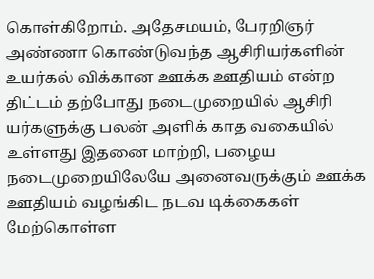கொள்கிறோம். அதேசமயம், பேரறிஞர் அண்ணா கொண்டுவந்த ஆசிரியர்களின் உயர்கல் விக்கான ஊக்க ஊதியம் என்ற திட்டம் தற்போது நடைமுறையில் ஆசிரி யர்களுக்கு பலன் அளிக் காத வகையில் உள்ளது இதனை மாற்றி, பழைய நடைமுறையிலேயே அனைவருக்கும் ஊக்க ஊதியம் வழங்கிட நடவ டிக்கைகள் மேற்கொள்ள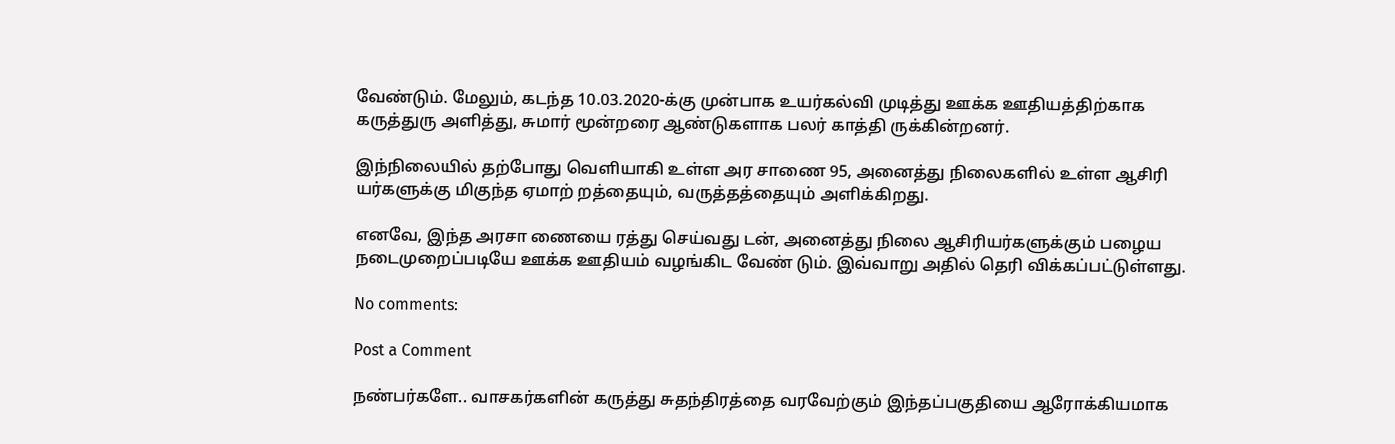வேண்டும். மேலும், கடந்த 10.03.2020-க்கு முன்பாக உயர்கல்வி முடித்து ஊக்க ஊதியத்திற்காக கருத்துரு அளித்து, சுமார் மூன்றரை ஆண்டுகளாக பலர் காத்தி ருக்கின்றனர்.

இந்நிலையில் தற்போது வெளியாகி உள்ள அர சாணை 95, அனைத்து நிலைகளில் உள்ள ஆசிரி யர்களுக்கு மிகுந்த ஏமாற் றத்தையும், வருத்தத்தையும் அளிக்கிறது.

எனவே, இந்த அரசா ணையை ரத்து செய்வது டன், அனைத்து நிலை ஆசிரியர்களுக்கும் பழைய நடைமுறைப்படியே ஊக்க ஊதியம் வழங்கிட வேண் டும். இவ்வாறு அதில் தெரி விக்கப்பட்டுள்ளது.

No comments:

Post a Comment

நண்பர்களே.. வாசகர்களின் கருத்து சுதந்திரத்தை வரவேற்கும் இந்தப்பகுதியை ஆரோக்கியமாக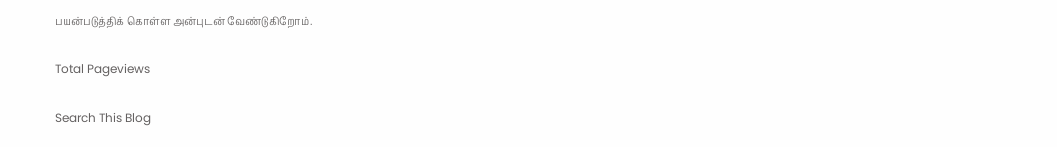பயன்படுத்திக் கொள்ள அன்புடன் வேண்டுகிறோம்.

Total Pageviews

Search This Blog